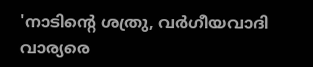'നാടിന്റെ ശത്രു, വർഗീയവാദി വാര്യരെ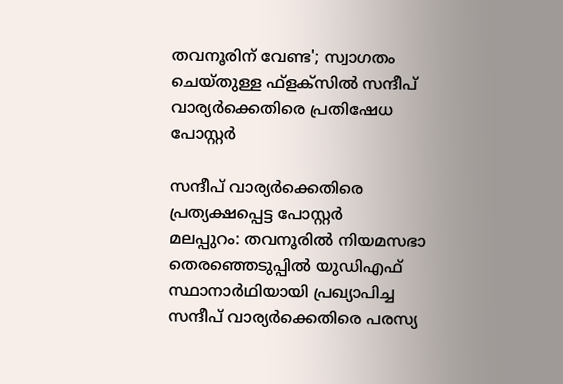തവനൂരിന് വേണ്ട'; സ്വാഗതം ചെയ്തുള്ള ഫ്ളക്സിൽ സന്ദീപ് വാര്യർക്കെതിരെ പ്രതിഷേധ പോസ്റ്റർ

സന്ദീപ് വാര്യർക്കെതിരെ പ്രത്യക്ഷപ്പെട്ട പോസ്റ്റർ
മലപ്പുറം: തവനൂരിൽ നിയമസഭാ തെരഞ്ഞെടുപ്പിൽ യുഡിഎഫ് സ്ഥാനാർഥിയായി പ്രഖ്യാപിച്ച സന്ദീപ് വാര്യർക്കെതിരെ പരസ്യ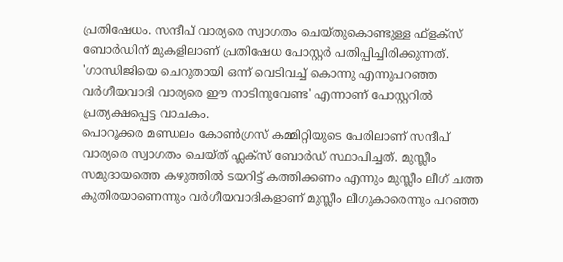പ്രതിഷേധം. സന്ദീപ് വാര്യരെ സ്വാഗതം ചെയ്തുകൊണ്ടുള്ള ഫ്ളക്സ് ബോർഡിന് മുകളിലാണ് പ്രതിഷേധ പോസ്റ്റർ പതിപ്പിച്ചിരിക്കുന്നത്. 'ഗാന്ധിജിയെ ചെറുതായി ഒന്ന് വെടിവച്ച് കൊന്നു എന്നുപറഞ്ഞ വർഗീയവാദി വാര്യരെ ഈ നാടിനുവേണ്ട' എന്നാണ് പോസ്റ്ററിൽ പ്രത്യക്ഷപ്പെട്ട വാചകം.
പൊറൂക്കര മണ്ഡലം കോൺഗ്രസ് കമ്മിറ്റിയുടെ പേരിലാണ് സന്ദീപ് വാര്യരെ സ്വാഗതം ചെയ്ത് ഫ്ലക്സ് ബോർഡ് സ്ഥാപിച്ചത്. മുസ്ലീം സമുദായത്തെ കഴുത്തിൽ ടയറിട്ട് കത്തിക്കണം എന്നും മുസ്ലീം ലീഗ് ചത്ത കുതിരയാണെന്നും വർഗീയവാദികളാണ് മുസ്ലീം ലീഗുകാരെന്നും പറഞ്ഞ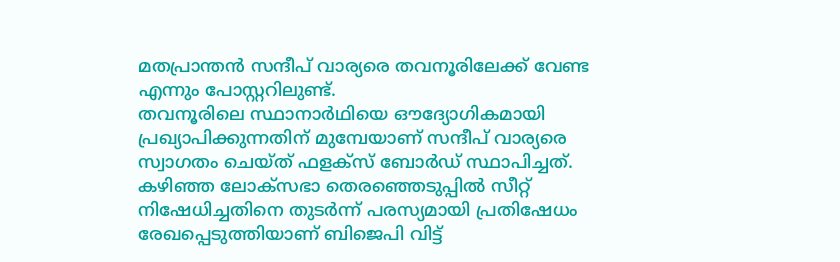മതപ്രാന്തൻ സന്ദീപ് വാര്യരെ തവനൂരിലേക്ക് വേണ്ട എന്നും പോസ്റ്ററിലുണ്ട്.
തവനൂരിലെ സ്ഥാനാർഥിയെ ഔദ്യോഗികമായി പ്രഖ്യാപിക്കുന്നതിന് മുമ്പേയാണ് സന്ദീപ് വാര്യരെ സ്വാഗതം ചെയ്ത് ഫളക്സ് ബോർഡ് സ്ഥാപിച്ചത്. കഴിഞ്ഞ ലോക്സഭാ തെരഞ്ഞെടുപ്പിൽ സീറ്റ് നിഷേധിച്ചതിനെ തുടർന്ന് പരസ്യമായി പ്രതിഷേധം രേഖപ്പെടുത്തിയാണ് ബിജെപി വിട്ട്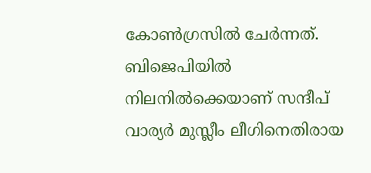കോൺഗ്രസിൽ ചേർന്നത്. ബിജെപിയിൽ നിലനിൽക്കെയാണ് സന്ദീപ് വാര്യർ മുസ്ലീം ലീഗിനെതിരായ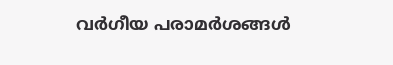വർഗീയ പരാമർശങ്ങൾ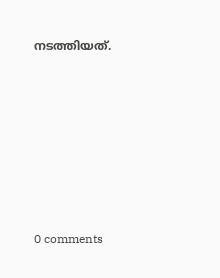നടത്തിയത്.










0 comments